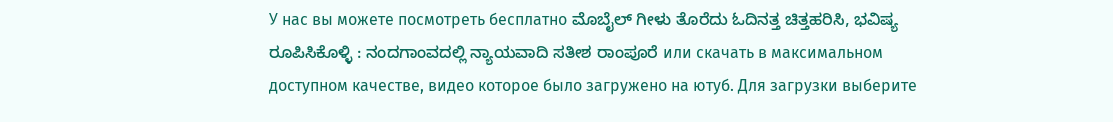У нас вы можете посмотреть бесплатно ಮೊಬೈಲ್ ಗೀಳು ತೊರೆದು ಓದಿನತ್ತ ಚಿತ್ತಹರಿಸಿ, ಭವಿಷ್ಯ ರೂಪಿಸಿಕೊಳ್ಳಿ : ನಂದಗಾಂವದಲ್ಲಿ ನ್ಯಾಯವಾದಿ ಸತೀಶ ರಾಂಪೂರೆ или скачать в максимальном доступном качестве, видео которое было загружено на ютуб. Для загрузки выберите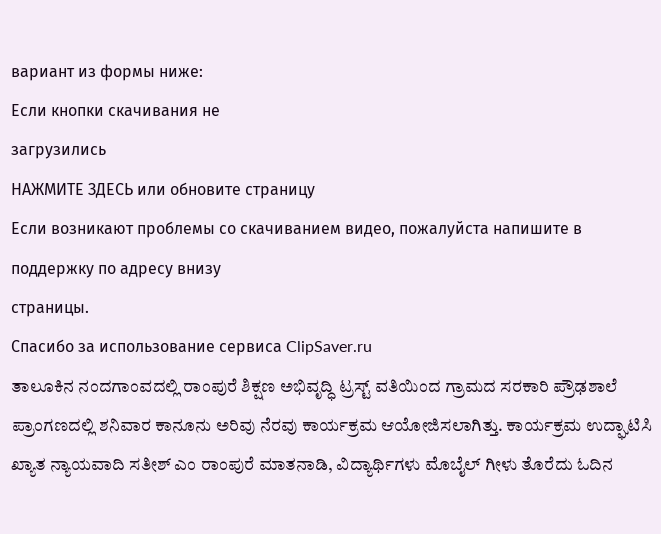вариант из формы ниже:
Если кнопки скачивания не
загрузились
НАЖМИТЕ ЗДЕСЬ или обновите страницу
Если возникают проблемы со скачиванием видео, пожалуйста напишите в поддержку по адресу внизу
страницы.
Спасибо за использование сервиса ClipSaver.ru
ತಾಲೂಕಿನ ನಂದಗಾಂವದಲ್ಲಿ ರಾಂಪುರೆ ಶಿಕ್ಷಣ ಅಭಿವೃದ್ಧಿ ಟ್ರಸ್ಟ್ ವತಿಯಿಂದ ಗ್ರಾಮದ ಸರಕಾರಿ ಪ್ರೌಢಶಾಲೆ ಪ್ರಾಂಗಣದಲ್ಲಿ ಶನಿವಾರ ಕಾನೂನು ಅರಿವು ನೆರವು ಕಾರ್ಯಕ್ರಮ ಆಯೋಜಿಸಲಾಗಿತ್ತು. ಕಾರ್ಯಕ್ರಮ ಉದ್ಘಾಟಿಸಿ ಖ್ಯಾತ ನ್ಯಾಯವಾದಿ ಸತೀಶ್ ಎಂ ರಾಂಪುರೆ ಮಾತನಾಡಿ, ವಿದ್ಯಾರ್ಥಿಗಳು ಮೊಬೈಲ್ ಗೀಳು ತೊರೆದು ಓದಿನ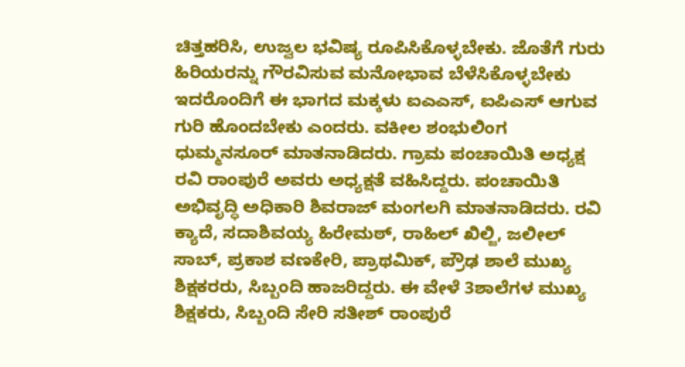ಚಿತ್ತಹರಿಸಿ, ಉಜ್ವಲ ಭವಿಷ್ಯ ರೂಪಿಸಿಕೊಳ್ಳಬೇಕು. ಜೊತೆಗೆ ಗುರು ಹಿರಿಯರನ್ನು ಗೌರವಿಸುವ ಮನೋಭಾವ ಬೆಳೆಸಿಕೊಳ್ಳಬೇಕು ಇದರೊಂದಿಗೆ ಈ ಭಾಗದ ಮಕ್ಕಳು ಐಎಎಸ್, ಐಪಿಎಸ್ ಆಗುವ ಗುರಿ ಹೊಂದಬೇಕು ಎಂದರು. ವಕೀಲ ಶಂಭುಲಿಂಗ ಧುಮ್ಮನಸೂರ್ ಮಾತನಾಡಿದರು. ಗ್ರಾಮ ಪಂಚಾಯಿತಿ ಅಧ್ಯಕ್ಷ ರವಿ ರಾಂಪುರೆ ಅವರು ಅಧ್ಯಕ್ಷತೆ ವಹಿಸಿದ್ದರು. ಪಂಚಾಯಿತಿ ಅಭಿವೃದ್ಧಿ ಅಧಿಕಾರಿ ಶಿವರಾಜ್ ಮಂಗಲಗಿ ಮಾತನಾಡಿದರು. ರವಿ ಕ್ಯಾದೆ, ಸದಾಶಿವಯ್ಯ ಹಿರೇಮಠ್, ರಾಹಿಲ್ ಖಿಲ್ಜಿ, ಜಲೀಲ್ ಸಾಬ್, ಪ್ರಕಾಶ ವಣಕೇರಿ, ಪ್ರಾಥಮಿಕ್, ಪ್ರೌಢ ಶಾಲೆ ಮುಖ್ಯ ಶಿಕ್ಷಕರರು, ಸಿಬ್ಬಂದಿ ಹಾಜರಿದ್ದರು. ಈ ವೇಳೆ 3ಶಾಲೆಗಳ ಮುಖ್ಯ ಶಿಕ್ಷಕರು, ಸಿಬ್ಬಂದಿ ಸೇರಿ ಸತೀಶ್ ರಾಂಪುರೆ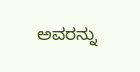ಅವರನ್ನು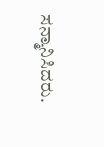ಸನ್ಮಾನಿಸಿದರು.